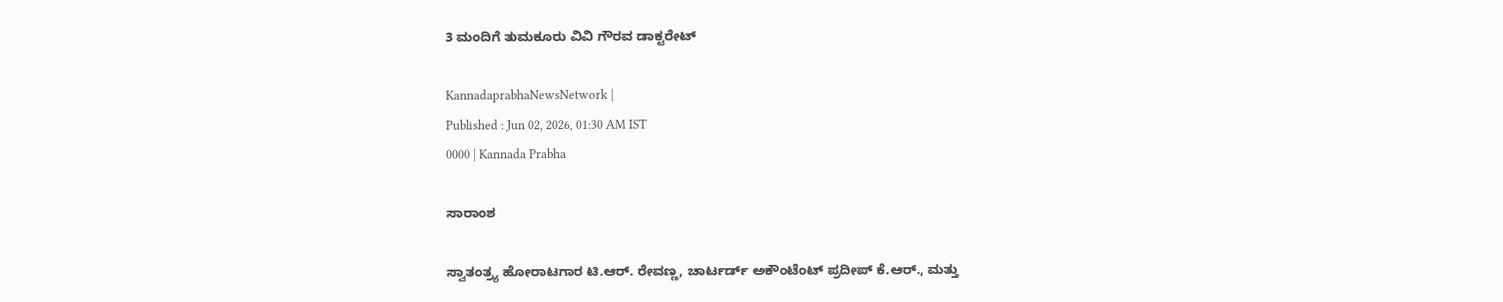3 ಮಂದಿಗೆ ತುಮಕೂರು ವಿವಿ ಗೌರವ ಡಾಕ್ಟರೇಟ್

KannadaprabhaNewsNetwork |
Published : Jun 02, 2026, 01:30 AM IST
0000 | Kannada Prabha

ಸಾರಾಂಶ

ಸ್ವಾತಂತ್ರ್ಯ ಹೋರಾಟಗಾರ ಟಿ.ಆರ್. ರೇವಣ್ಣ, ಚಾರ್ಟರ್ಡ್ ಅಕೌಂಟೆಂಟ್ ಪ್ರದೀಪ್ ಕೆ.ಆರ್., ಮತ್ತು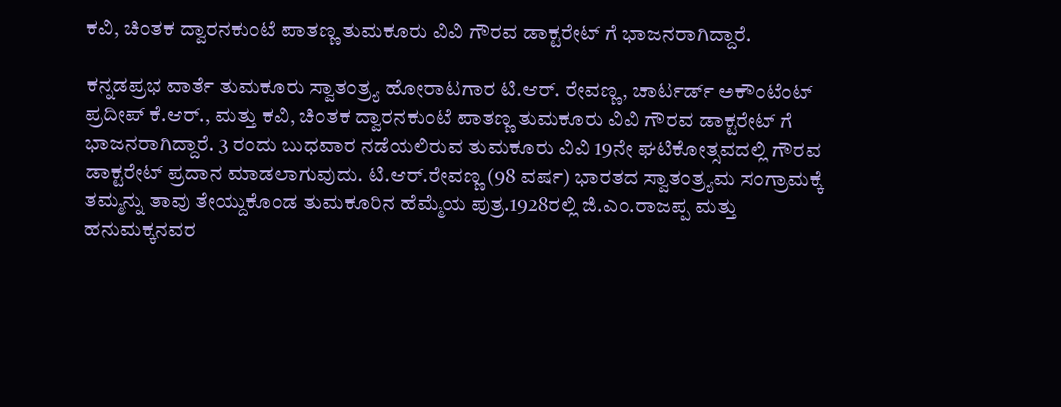ಕವಿ, ಚಿಂತಕ ದ್ವಾರನಕುಂಟೆ ಪಾತಣ್ಣ ತುಮಕೂರು ವಿವಿ ಗೌರವ ಡಾಕ್ಟರೇಟ್ ಗೆ ಭಾಜನರಾಗಿದ್ದಾರೆ.

ಕನ್ನಡಪ್ರಭ ವಾರ್ತೆ ತುಮಕೂರು ಸ್ವಾತಂತ್ರ್ಯ ಹೋರಾಟಗಾರ ಟಿ.ಆರ್. ರೇವಣ್ಣ, ಚಾರ್ಟರ್ಡ್ ಅಕೌಂಟೆಂಟ್ ಪ್ರದೀಪ್ ಕೆ.ಆರ್., ಮತ್ತು ಕವಿ, ಚಿಂತಕ ದ್ವಾರನಕುಂಟೆ ಪಾತಣ್ಣ ತುಮಕೂರು ವಿವಿ ಗೌರವ ಡಾಕ್ಟರೇಟ್ ಗೆ ಭಾಜನರಾಗಿದ್ದಾರೆ. 3 ರಂದು ಬುಧವಾರ ನಡೆಯಲಿರುವ ತುಮಕೂರು ವಿವಿ 19ನೇ ಘಟಿಕೋತ್ಸವದಲ್ಲಿ ಗೌರವ ಡಾಕ್ಟರೇಟ್ ಪ್ರದಾನ ಮಾಡಲಾಗುವುದು. ಟಿ.ಆರ್.ರೇವಣ್ಣ (98 ವರ್ಷ) ಭಾರತದ ಸ್ವಾತಂತ್ರ್ಯಮ ಸಂಗ್ರಾಮಕ್ಕೆ ತಮ್ಮನ್ನು ತಾವು ತೇಯ್ದುಕೊಂಡ ತುಮಕೂರಿನ ಹೆಮ್ಮೆಯ ಪುತ್ರ.1928ರಲ್ಲಿ ಜಿ.ಎಂ.ರಾಜಪ್ಪ ಮತ್ತು ಹನುಮಕ್ಕನವರ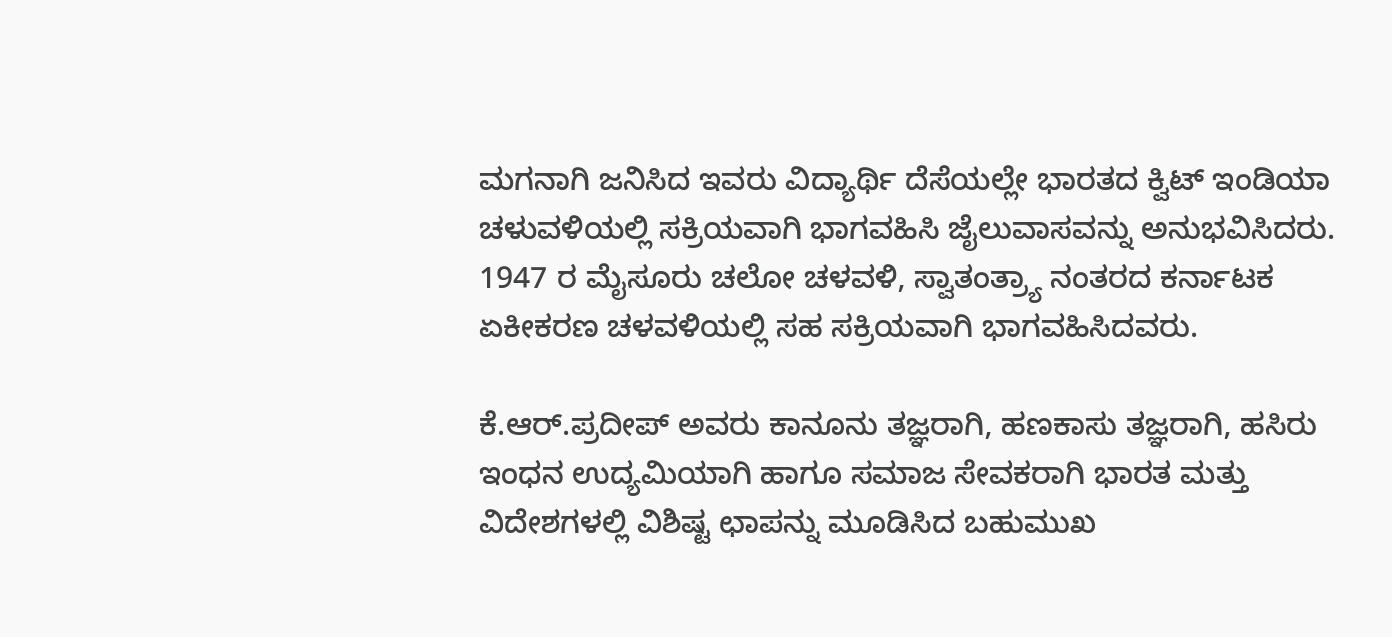ಮಗನಾಗಿ ಜನಿಸಿದ ಇವರು ವಿದ್ಯಾರ್ಥಿ ದೆಸೆಯಲ್ಲೇ ಭಾರತದ ಕ್ವಿಟ್‌ ಇಂಡಿಯಾ ಚಳುವಳಿಯಲ್ಲಿ ಸಕ್ರಿಯವಾಗಿ ಭಾಗವಹಿಸಿ ಜೈಲುವಾಸವನ್ನು ಅನುಭವಿಸಿದರು. 1947 ರ ಮೈಸೂರು ಚಲೋ ಚಳವಳಿ, ಸ್ವಾತಂತ್ರ್ಯಾ ನಂತರದ ಕರ್ನಾಟಕ ಏಕೀಕರಣ ಚಳವಳಿಯಲ್ಲಿ ಸಹ ಸಕ್ರಿಯವಾಗಿ ಭಾಗವಹಿಸಿದವರು.

ಕೆ.ಆರ್.ಪ್ರದೀಪ್‌ ಅವರು ಕಾನೂನು ತಜ್ಞರಾಗಿ, ಹಣಕಾಸು ತಜ್ಞರಾಗಿ, ಹಸಿರು ಇಂಧನ ಉದ್ಯಮಿಯಾಗಿ ಹಾಗೂ ಸಮಾಜ ಸೇವಕರಾಗಿ ಭಾರತ ಮತ್ತು ವಿದೇಶಗಳಲ್ಲಿ ವಿಶಿಷ್ಟ ಛಾಪನ್ನು ಮೂಡಿಸಿದ ಬಹುಮುಖ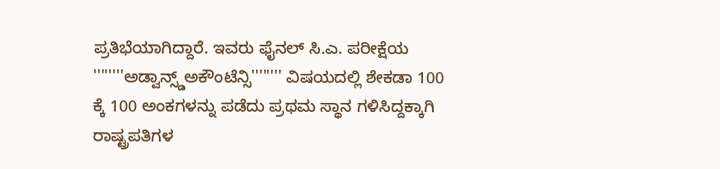ಪ್ರತಿಭೆಯಾಗಿದ್ದಾರೆ. ಇವರು ಫೈನಲ್ ಸಿ.ಎ. ಪರೀಕ್ಷೆಯ ''''''''ಅಡ್ವಾನ್ಸ್ಡ್ಅಕೌಂಟೆನ್ಸಿ'''''''' ವಿಷಯದಲ್ಲಿ ಶೇಕಡಾ 100 ಕ್ಕೆ 100 ಅಂಕಗಳನ್ನು ಪಡೆದು ಪ್ರಥಮ ಸ್ಥಾನ ಗಳಿಸಿದ್ದಕ್ಕಾಗಿ ರಾಷ್ಟ್ರಪತಿಗಳ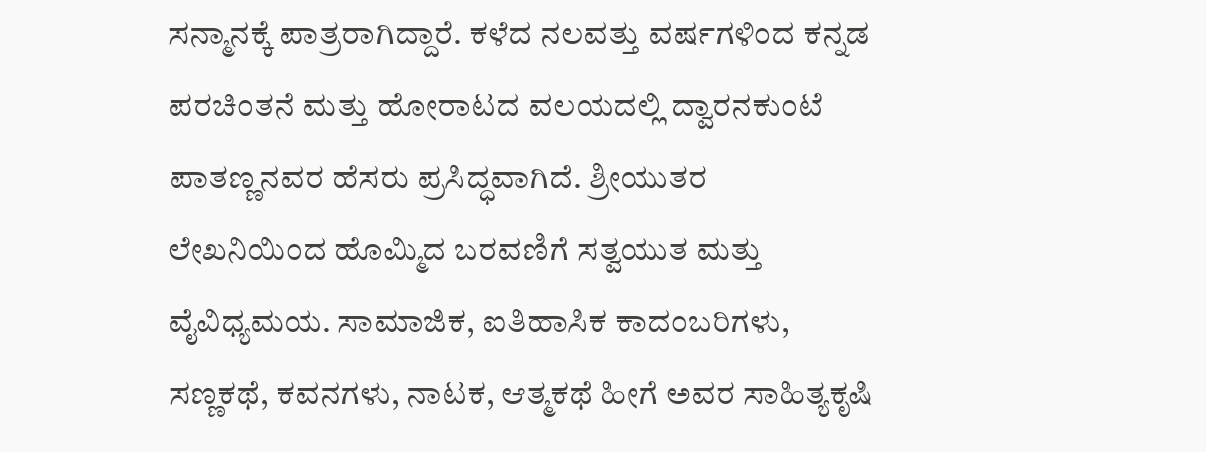ಸನ್ಮಾನಕ್ಕೆ ಪಾತ್ರರಾಗಿದ್ದಾರೆ. ಕಳೆದ ನಲವತ್ತು ವರ್ಷಗಳಿಂದ ಕನ್ನಡ ಪರಚಿಂತನೆ ಮತ್ತು ಹೋರಾಟದ ವಲಯದಲ್ಲಿ ದ್ವಾರನಕುಂಟೆ ಪಾತಣ್ಣನವರ ಹೆಸರು ಪ್ರಸಿದ್ಧವಾಗಿದೆ. ಶ್ರೀಯುತರ ಲೇಖನಿಯಿಂದ ಹೊಮ್ಮಿದ ಬರವಣಿಗೆ ಸತ್ವಯುತ ಮತ್ತು ವೈವಿಧ್ಯಮಯ. ಸಾಮಾಜಿಕ, ಐತಿಹಾಸಿಕ ಕಾದಂಬರಿಗಳು, ಸಣ್ಣಕಥೆ, ಕವನಗಳು, ನಾಟಕ, ಆತ್ಮಕಥೆ ಹೀಗೆ ಅವರ ಸಾಹಿತ್ಯಕೃಷಿ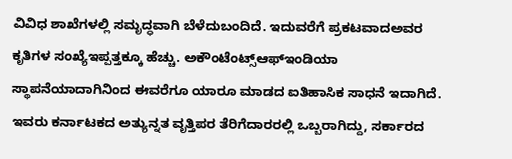ವಿವಿಧ ಶಾಖೆಗಳಲ್ಲಿ ಸಮೃದ್ಧವಾಗಿ ಬೆಳೆದುಬಂದಿದೆ. ಇದುವರೆಗೆ ಪ್ರಕಟವಾದಅವರ ಕೃತಿಗಳ ಸಂಖ್ಯೆಇಪ್ಪತ್ತಕ್ಕೂ ಹೆಚ್ಚು. ಅಕೌಂಟೆಂಟ್ಸ್ಆಫ್‌ಇಂಡಿಯಾ ಸ್ಥಾಪನೆಯಾದಾಗಿನಿಂದ ಈವರೆಗೂ ಯಾರೂ ಮಾಡದ ಐತಿಹಾಸಿಕ ಸಾಧನೆ ಇದಾಗಿದೆ. ಇವರು ಕರ್ನಾಟಕದ ಅತ್ಯುನ್ನತ ವೃತ್ತಿಪರ ತೆರಿಗೆದಾರರಲ್ಲಿ ಒಬ್ಬರಾಗಿದ್ದು, ಸರ್ಕಾರದ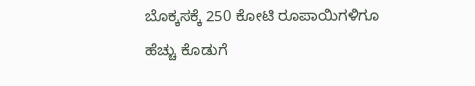ಬೊಕ್ಕಸಕ್ಕೆ 250 ಕೋಟಿ ರೂಪಾಯಿಗಳಿಗೂ ಹೆಚ್ಚು ಕೊಡುಗೆ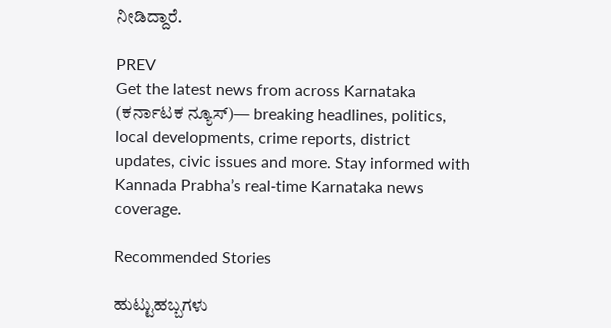ನೀಡಿದ್ದಾರೆ.

PREV
Get the latest news from across Karnataka (ಕರ್ನಾಟಕ ನ್ಯೂಸ್)— breaking headlines, politics, local developments, crime reports, district updates, civic issues and more. Stay informed with Kannada Prabha’s real‑time Karnataka news coverage.

Recommended Stories

ಹುಟ್ಟುಹಬ್ಬಗಳು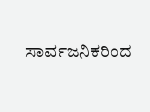ಸಾರ್ವಜನಿಕರಿಂದ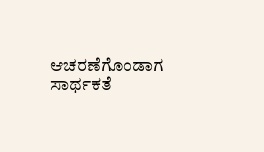ಆಚರಣೆಗೊಂಡಾಗ ಸಾರ್ಥಕತೆ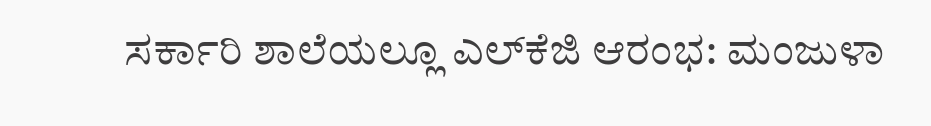ಸರ್ಕಾರಿ ಶಾಲೆಯಲ್ಲೂ ಎಲ್‌ಕೆಜಿ ಆರಂಭ: ಮಂಜುಳಾ